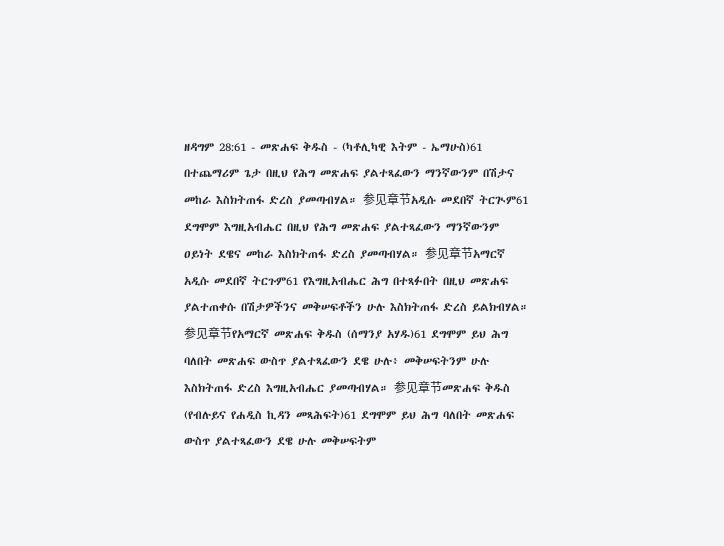ዘዳግም 28:61 - መጽሐፍ ቅዱስ - (ካቶሊካዊ እትም - ኤማሁስ)61 በተጨማሪም ጌታ በዚህ የሕግ መጽሐፍ ያልተጻፈውን ማንኛውንም በሽታና መከራ እስክትጠፋ ድረስ ያመጣብሃል። 参见章节አዲሱ መደበኛ ትርጒም61 ደግሞም እግዚአብሔር በዚህ የሕግ መጽሐፍ ያልተጻፈውን ማንኛውንም ዐይነት ደዌና መከራ እስክትጠፋ ድረስ ያመጣብሃል። 参见章节አማርኛ አዲሱ መደበኛ ትርጉም61 የእግዚአብሔር ሕግ በተጻፉበት በዚህ መጽሐፍ ያልተጠቀሱ በሽታዎችንና መቅሠፍቶችን ሁሉ እስክትጠፋ ድረስ ይልክብሃል። 参见章节የአማርኛ መጽሐፍ ቅዱስ (ሰማንያ አሃዱ)61 ደግሞም ይህ ሕግ ባለበት መጽሐፍ ውስጥ ያልተጻፈውን ደዌ ሁሉ፥ መቅሠፍትንም ሁሉ እስክትጠፋ ድረስ እግዚአብሔር ያመጣብሃል። 参见章节መጽሐፍ ቅዱስ (የብሉይና የሐዲስ ኪዳን መጻሕፍት)61 ደግሞም ይህ ሕግ ባለበት መጽሐፍ ውስጥ ያልተጻፈውን ደዌ ሁሉ መቅሠፍትም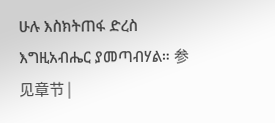ሁሉ እስክትጠፋ ድረስ እግዚአብሔር ያመጣብሃል። 参见章节 |